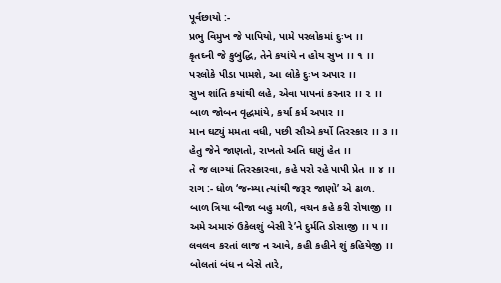પૂર્વછાયો :-
પ્રભુ વિમુખ જે પાપિયો, પામે પરલોકમાં દુઃખ ।।
કૃતઘ્ની જે કુબુદ્ધિ, તેને કયાંયે ન હોય સુખ ।। ૧ ।।
પરલોકે પીડા પામશે, આ લોકે દુઃખ અપાર ।।
સુખ શાંતિ કયાંથી લહે, એવા પાપનાં કરનાર ।। ૨ ।।
બાળ જોબન વૃદ્ધમાંયે, કર્યા કર્મ અપાર ।।
માન ઘટ્યું મમતા વધી, પછી સૌએ કર્યો તિરસ્કાર ।। ૩ ।।
હેતુ જેને જાણતો, રાખતો અતિ ઘણું હેત ।।
તે જ લાગ્યાં તિરસ્કારવા, કહે પરો રહે પાપી પ્રેત ।। ૪ ।।
રાગ :- ધોળ ‘જન્મ્યા ત્યાંથી જરૂર જાણો’ એ ઢાળ.
બાળ ત્રિયા બીજા બહુ મળી, વચન કહે કરી રોષાજી ।।
અમે અમારું ઉકેલશું બેસી રે’ને દુર્મતિ ડોસાજી ।। ૫ ।।
લવલવ કરતાં લાજ ન આવે, કહી કહીને શું કહિયેજી ।।
બોલતાં બંધ ન બેસે તારે,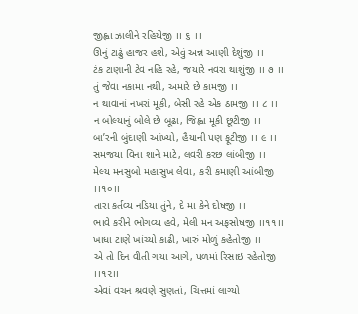જીહ્વા ઝાલીને રહિયેજી ।। ૬ ।।
ઊનું ટાઢું હાજર હશે, એવું અન્ન આણી દેશુંજી ।।
ટંક ટાણાની ટેવ નહિ રહે, જયારે નવરા થાશુંજી ।। ૭ ।।
તું જેવા નકામા નથી, અમારે છે કામજી ।।
ન થાવાનાં નખરાં મૂકી, બેસી રહે એક ઠામજી ।। ૮ ।।
ન બોલ્યાનું બોલે છે બૂઢા, જિહ્વા મૂકી છૂટીજી ।।
બા’રની બુંદાણી આંખ્યો, હૈયાની પણ ફૂટીજી ।। ૯ ।।
સમજયા વિના શાને માટે, લવરી કરછ લાંબીજી ।।
મેલ્ય મનસુબો મહાસુખ લેવા, કરી કમાણી આંબીજી ।।૧૦।।
તારા કર્તવ્ય નડિયા તુંને, દે મા કેને દોષજી ।।
ભાવે કરીને ભોગવ્ય હવે, મેલી મન અફસોષજી ।।૧૧।।
ખાધા ટાણે ખાંચ્યો કાઢી, ખારું મોળું કહેતોજી ।।
એ તો દિન વીતી ગયા આગે, પળમાં રિસાઇ રહેતોજી ।।૧૨।।
એવાં વચન શ્રવણે સુણતાં, ચિત્તમાં લાગ્યો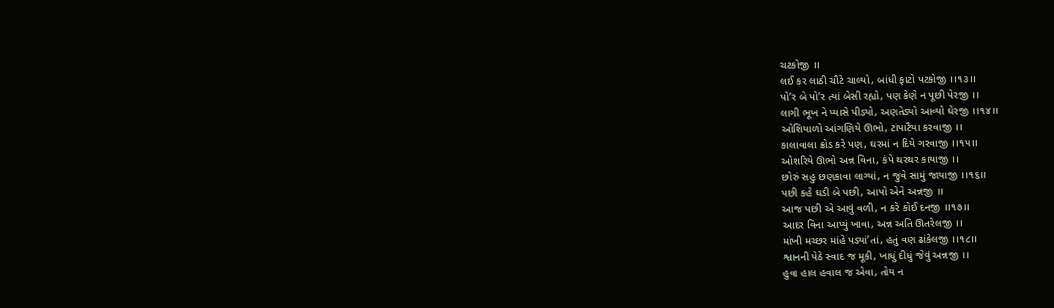ચટકોજી ।।
લઈ કર લાઠી ચૌટે ચાલ્યો, બાંધી ફાટો પટકોજી ।।૧૩।।
પો’ર બે પો’ર ત્યાં બેસી રહ્યો, પણ કેણે ન પૂછી પેરજી ।।
લાગી ભૂખ ને પ્યાસે પીડ્યો, અણતેડ્યો આવ્યો ઘેરજી ।।૧૪।।
ઓશિયાળો આંગણિયે ઊભો, ટાંપાટૈયા કરવાજી ।।
કાલાવાલા ક્રોડ કરે પણ, ઘરમાં ન દિયે ગરવાજી ।।૧૫।।
ઓશરિયે ઊભો અન્ન વિના, કંપે થરથર કાયાજી ।।
છોરું સહુ છણકાવા લાગ્યાં, ન જુવે સામું જાયાજી ।।૧૬।।
પછી કહે ઘડી બે પછી, આપો એને અન્નજી ।।
આજ પછી એ આવું વળી, ન કરે કોઈ દનજી ।।૧૭।।
આદર વિના આપ્યું ખાવા, અન્ન અતિ ઊતરેલજી ।।
માંખી મચ્છર માંહે પડ્યાં’તાં, હતું વણ ઢાંકેલજી ।।૧૮।।
શ્વાનની પેઠે સ્વાદ જ મૂકી, ખાધું દીધું જેવું અન્નજી ।।
હુવા હાલ હવાલ જ એવા, તોય ન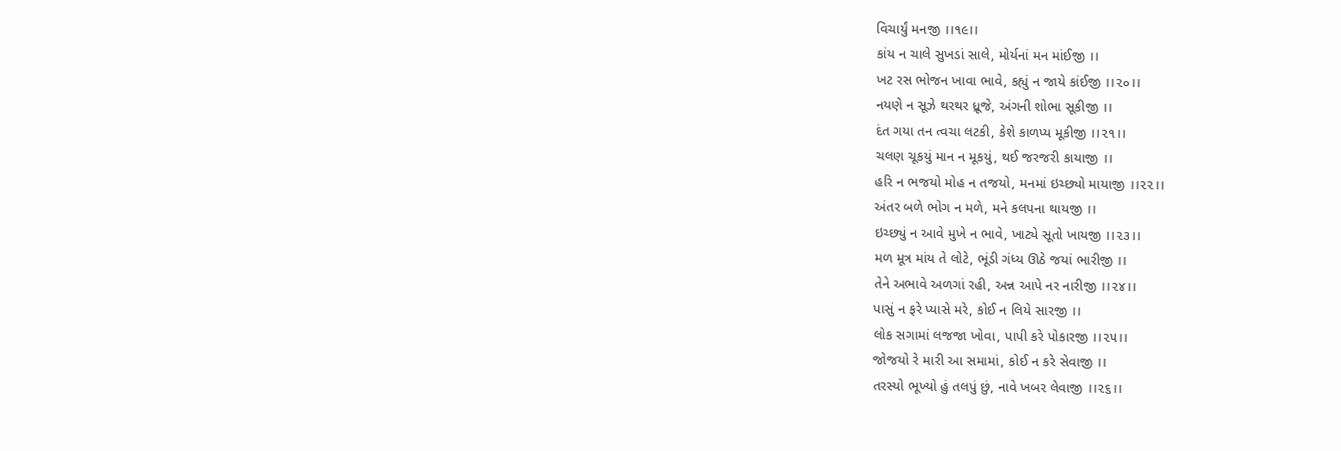વિચાર્યું મનજી ।।૧૯।।
કાંય ન ચાલે સુખડાં સાલે, મોર્યનાં મન માંઈજી ।।
ખટ રસ ભોજન ખાવા ભાવે, કહ્યું ન જાયે કાંઈજી ।।૨૦।।
નયણે ન સૂઝે થરથર ધ્રૂજે, અંગની શોભા સૂકીજી ।।
દંત ગયા તન ત્વચા લટકી, કેશે કાળપ્ય મૂકીજી ।।૨૧।।
ચલણ ચૂકયું માન ન મૂકયું, થઈ જરજરી કાયાજી ।।
હરિ ન ભજયો મોહ ન તજયો, મનમાં ઇચ્છ્યો માયાજી ।।૨૨।।
અંતર બળે ભોગ ન મળે, મને કલપના થાયજી ।।
ઇચ્છ્યું ન આવે મુખે ન ભાવે, ખાટ્યે સૂતો ખાયજી ।।૨૩।।
મળ મૂત્ર માંય તે લોટે, ભૂંડી ગંધ્ય ઊઠે જયાં ભારીજી ।।
તેને અભાવે અળગાં રહી, અન્ન આપે નર નારીજી ।।૨૪।।
પાસું ન ફરે પ્યાસે મરે, કોઈ ન લિયે સારજી ।।
લોક સગામાં લજજા ખોવા, પાપી કરે પોકારજી ।।૨૫।।
જોજયો રે મારી આ સમામાં, કોઈ ન કરે સેવાજી ।।
તરસ્યો ભૂખ્યો હું તલપું છું, નાવે ખબર લેવાજી ।।૨૬।।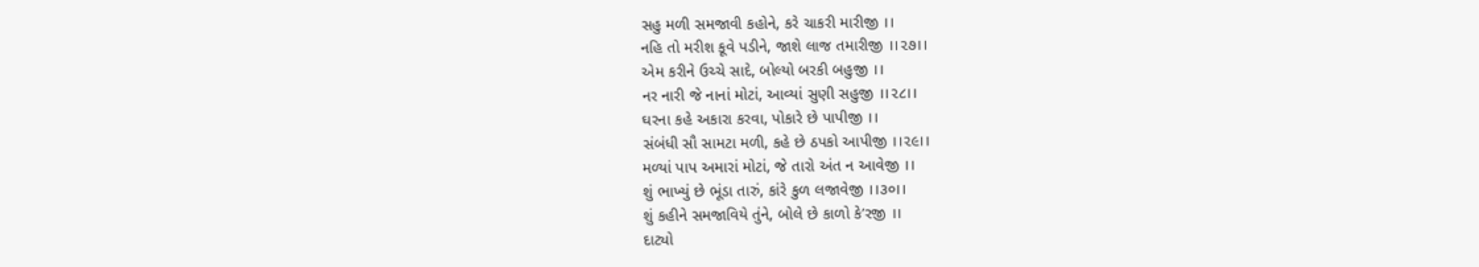સહુ મળી સમજાવી કહોને, કરે ચાકરી મારીજી ।।
નહિ તો મરીશ કૂવે પડીને, જાશે લાજ તમારીજી ।।૨૭।।
એમ કરીને ઉચ્ચે સાદે, બોલ્યો બરકી બહુજી ।।
નર નારી જે નાનાં મોટાં, આવ્યાં સુણી સહુજી ।।૨૮।।
ઘરના કહે અકારા કરવા, પોકારે છે પાપીજી ।।
સંબંધી સૌ સામટા મળી, કહે છે ઠપકો આપીજી ।।૨૯।।
મળ્યાં પાપ અમારાં મોટાં, જે તારો અંત ન આવેજી ।।
શું ભાખ્યું છે ભૂંડા તારું, કાંરે કુળ લજાવેજી ।।૩૦।।
શું કહીને સમજાવિયે તુંને, બોલે છે કાળો કે’રજી ।।
દાટ્યો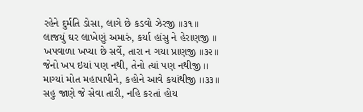રહેને દુર્મતિ ડોસા, લાગે છે કડવો ઝેરજી ।।૩૧।।
લાજયું ઘર લાખેણું અમારું, કર્યા હાંસુ ને હેરાણજી ।।
ખપવાળા ખપ્યા છે સર્વે, તારા ન ગયા પ્રાણજી ।।૩૨।।
જેનો ખપ ઇયાં પણ નથી, તેનો ત્યાં પણ નથીજી ।।
માગ્યાં મોત મહાપાપીને, કહોને આવે કયાંથીજી ।।૩૩।।
સહુ જાણે જે સેવા તારી, નહિ કરતાં હોય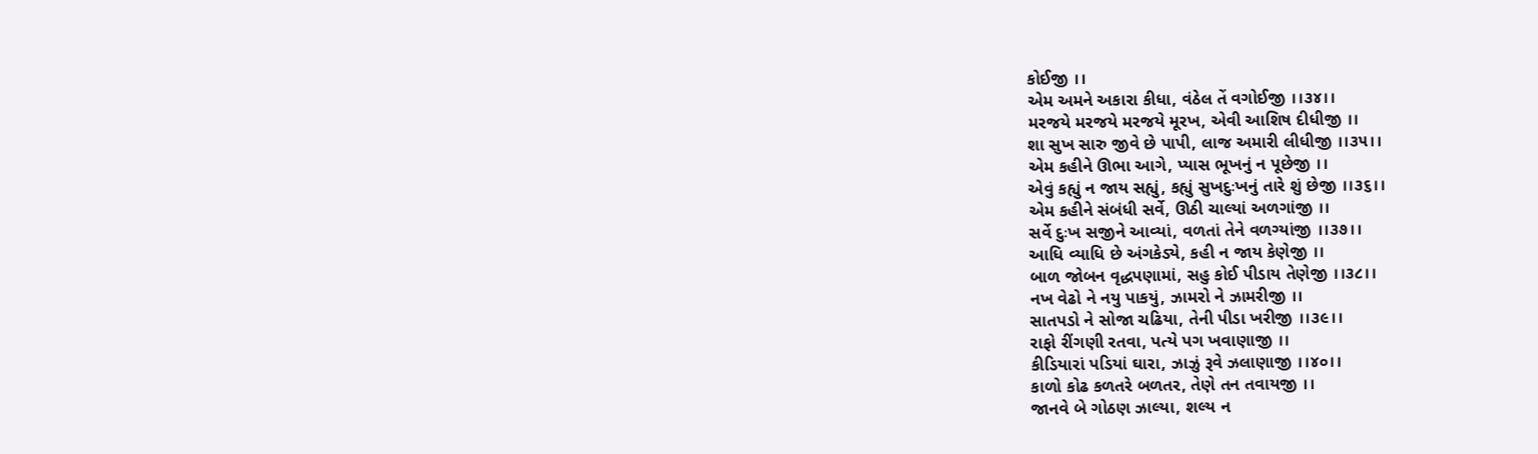કોઈજી ।।
એમ અમને અકારા કીધા, વંઠેલ તેં વગોઈજી ।।૩૪।।
મરજયે મરજયે મરજયે મૂરખ, એવી આશિષ દીધીજી ।।
શા સુખ સારુ જીવે છે પાપી, લાજ અમારી લીધીજી ।।૩૫।।
એમ કહીને ઊભા આગે, પ્યાસ ભૂખનું ન પૂછેજી ।।
એવું કહ્યું ન જાય સહ્યું, કહ્યું સુખદુઃખનું તારે શું છેજી ।।૩૬।।
એમ કહીને સંબંધી સર્વે, ઊઠી ચાલ્યાં અળગાંજી ।।
સર્વે દુઃખ સજીને આવ્યાં, વળતાં તેને વળગ્યાંજી ।।૩૭।।
આધિ વ્યાધિ છે અંગકેડ્યે, કહી ન જાય કેણેજી ।।
બાળ જોબન વૃદ્ધપણામાં, સહુ કોઈ પીડાય તેણેજી ।।૩૮।।
નખ વેઢો ને નયુ પાકયું, ઝામરો ને ઝામરીજી ।।
સાતપડો ને સોજા ચઢિયા, તેની પીડા ખરીજી ।।૩૯।।
રાફો રીંગણી રતવા, પત્યે પગ ખવાણાજી ।।
કીડિયારાં પડિયાં ઘારા, ઝાઝું રૂવે ઝલાણાજી ।।૪૦।।
કાળો કોઢ કળતરે બળતર, તેણે તન તવાયજી ।।
જાનવે બે ગોઠણ ઝાલ્યા, શલ્ય ન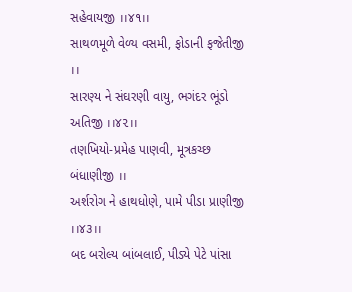સહેવાયજી ।।૪૧।।
સાથળમૂળે વેળ્ય વસમી, ફોડાની ફજેતીજી ।।
સારણ્ય ને સંઘરણી વાયુ, ભગંદર ભૂંડો અતિજી ।।૪૨।।
તણખિયો-પ્રમેહ પાણવી, મૂત્રકચ્છ બંધાણીજી ।।
અર્શરોગ ને હાથધોણે, પામે પીડા પ્રાણીજી ।।૪૩।।
બદ બરોલ્ય બાંબલાઈ, પીડ્યે પેટે પાંસા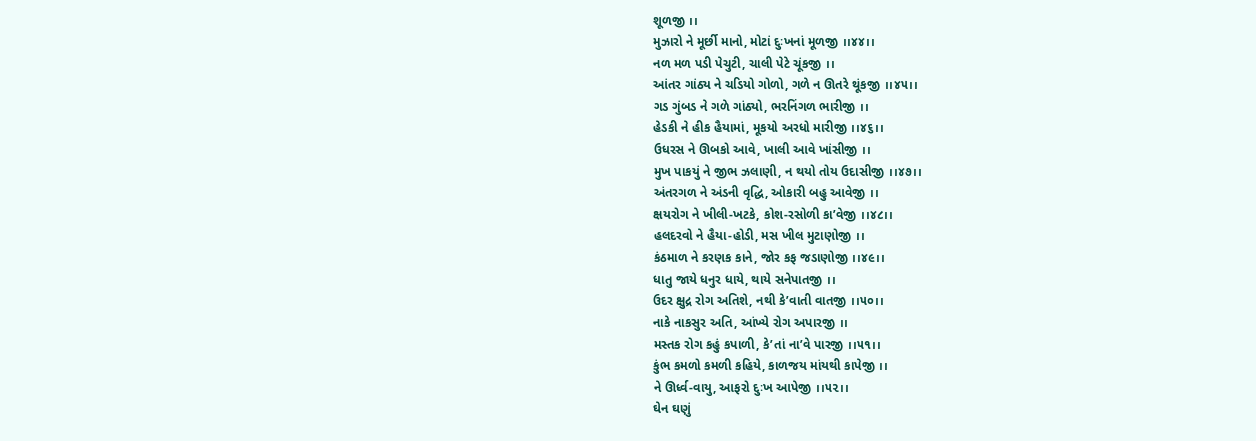શૂળજી ।।
મુઝારો ને મૂર્છી માનો, મોટાં દુઃખનાં મૂળજી ।।૪૪।।
નળ મળ પડી પેચુટી, ચાલી પેટે ચૂંકજી ।।
આંતર ગાંઠ્ય ને ચડિયો ગોળો, ગળે ન ઊતરે થૂંકજી ।।૪૫।।
ગડ ગુંબડ ને ગળે ગાંઠ્યો, ભરનિંગળ ભારીજી ।।
હેડકી ને હીક હૈયામાં, મૂકયો અરધો મારીજી ।।૪૬।।
ઉધરસ ને ઊબકો આવે, ખાલી આવે ખાંસીજી ।।
મુખ પાકયું ને જીભ ઝલાણી, ન થયો તોય ઉદાસીજી ।।૪૭।।
અંતરગળ ને અંડની વૃદ્ધિ, ઓકારી બહુ આવેજી ।।
ક્ષયરોગ ને ખીલી-ખટકે, કોશ-રસોળી કા’વેજી ।।૪૮।।
હલદરવો ને હૈયા-હોડી, મસ ખીલ મુટાણોજી ।।
કંઠમાળ ને કરણક કાને, જોર કફ જડાણોજી ।।૪૯।।
ધાતુ જાયે ધનુર ધાયે, થાયે સનેપાતજી ।।
ઉદર ક્ષુદ્ર રોગ અતિશે, નથી કે’વાતી વાતજી ।।૫૦।।
નાકે નાકસુર અતિ, આંખ્યે રોગ અપારજી ।।
મસ્તક રોગ કહું કપાળી, કે’તાં ના’વે પારજી ।।૫૧।।
કુંભ કમળો કમળી કહિયે, કાળજય માંયથી કાપેજી ।।
ને ઊર્ધ્વ-વાયુ, આફરો દુઃખ આપેજી ।।૫૨।।
ઘેન ઘણું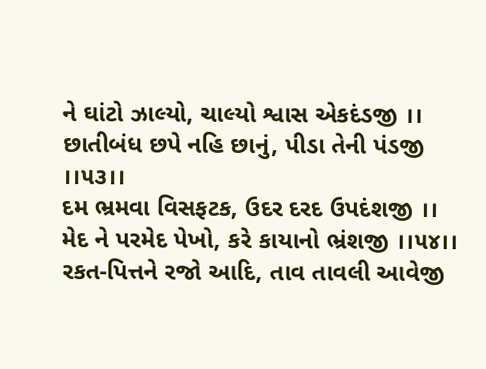ને ઘાંટો ઝાલ્યો, ચાલ્યો શ્વાસ એકદંડજી ।।
છાતીબંધ છપે નહિ છાનું, પીડા તેની પંડજી ।।૫૩।।
દમ ભ્રમવા વિસફટક, ઉદર દરદ ઉપદંશજી ।।
મેદ ને પરમેદ પેખો, કરે કાયાનો ભ્રંશજી ।।૫૪।।
રકત-પિત્તને રજો આદિ, તાવ તાવલી આવેજી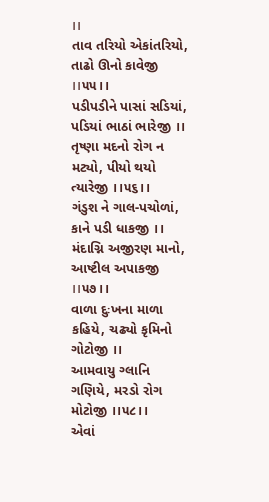।।
તાવ તરિયો એકાંતરિયો, તાઢો ઊનો કાવેજી ।।૫૫।।
પડીપડીને પાસાં સડિયાં, પડિયાં ભાઠાં ભારેજી ।।
તૃષ્ણા મદનો રોગ ન મટ્યો, પીયો થયો ત્યારેજી ।।૫૬।।
ગંડુશ ને ગાલ-પચોળાં, કાને પડી ધાકજી ।।
મંદાગ્નિ અજીરણ માનો, આષ્ટીલ અપાકજી ।।૫૭।।
વાળા દુઃખના માળા કહિયે, ચઢ્યો કૃમિનો ગોટોજી ।।
આમવાયુ ગ્લાનિ ગણિયે, મરડો રોગ મોટોજી ।।૫૮।।
એવાં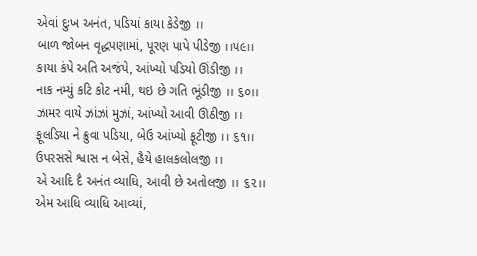એવાં દુઃખ અનંત, પડિયાં કાયા કેડેજી ।।
બાળ જોબન વૃદ્ધપણામાં, પૂરણ પાપે પીડેજી ।।૫૯।।
કાયા કંપે અતિ અજંપે, આંખ્યો પડિયો ઊંડીજી ।।
નાક નમ્યું કટિ કોટ નમી, થઇ છે ગતિ ભૂંડીજી ।। ૬૦।।
ઝામર વાયે ઝાંઝાં મુઝાં, આંખ્યો આવી ઊઠીજી ।।
ફૂલડિયા ને ક્રુવા પડિયા, બેઉ આંખ્યો ફૂટીજી ।। ૬૧।।
ઉપરસસે શ્વાસ ન બેસે, હૈયે હાલકલોલજી ।।
એ આદિ દૈ અનંત વ્યાધિ, આવી છે અતોલજી ।। ૬૨।।
એમ આધિ વ્યાધિ આવ્યાં,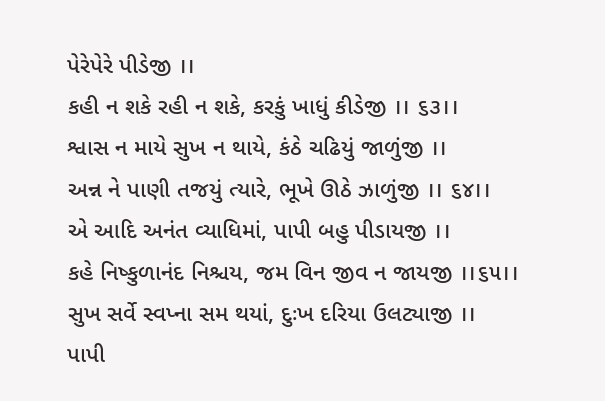પેરેપેરે પીડેજી ।।
કહી ન શકે રહી ન શકે, કરકું ખાધું કીડેજી ।। ૬૩।।
શ્વાસ ન માયે સુખ ન થાયે, કંઠે ચઢિયું જાળુંજી ।।
અન્ન ને પાણી તજયું ત્યારે, ભૂખે ઊઠે ઝાળુંજી ।। ૬૪।।
એ આદિ અનંત વ્યાધિમાં, પાપી બહુ પીડાયજી ।।
કહે નિષ્કુળાનંદ નિશ્ચય, જમ વિન જીવ ન જાયજી ।।૬૫।।
સુખ સર્વે સ્વપ્ના સમ થયાં, દુઃખ દરિયા ઉલટ્યાજી ।।
પાપી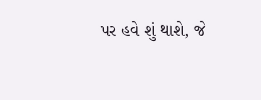પર હવે શું થાશે, જે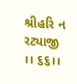શ્રીહરિ ન રટ્યાજી ।। ૬૬।।